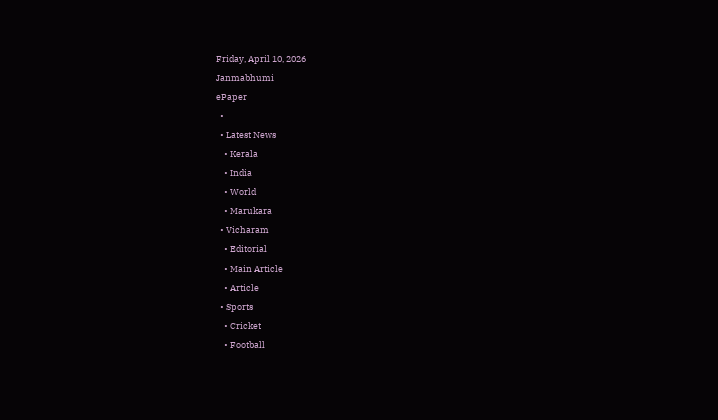Friday, April 10, 2026
Janmabhumi
ePaper
  •
  • Latest News
    • Kerala
    • India
    • World
    • Marukara
  • Vicharam
    • Editorial
    • Main Article
    • Article
  • Sports
    • Cricket
    • Football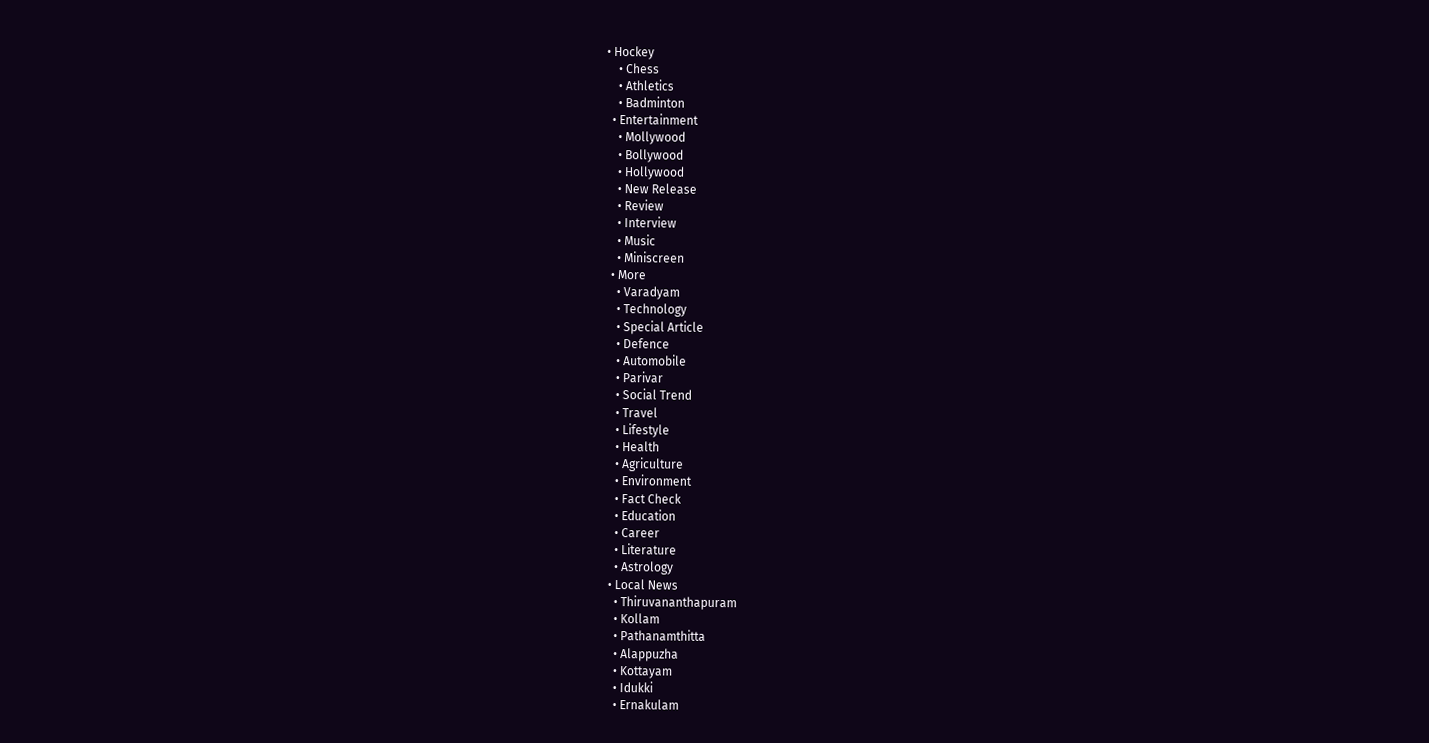• Hockey
    • Chess
    • Athletics
    • Badminton
  • Entertainment
    • Mollywood
    • Bollywood
    • Hollywood
    • New Release
    • Review
    • Interview
    • Music
    • Miniscreen
  • More
    • Varadyam
    • Technology
    • Special Article
    • Defence
    • Automobile
    • Parivar
    • Social Trend
    • Travel
    • Lifestyle
    • Health
    • Agriculture
    • Environment
    • Fact Check
    • Education
    • Career
    • Literature
    • Astrology
  • Local News
    • Thiruvananthapuram
    • Kollam
    • Pathanamthitta
    • Alappuzha
    • Kottayam
    • Idukki
    • Ernakulam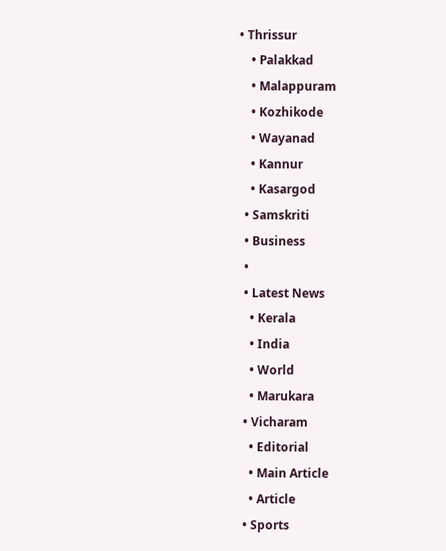• Thrissur
    • Palakkad
    • Malappuram
    • Kozhikode
    • Wayanad
    • Kannur
    • Kasargod
  • Samskriti
  • Business
  •
  • Latest News
    • Kerala
    • India
    • World
    • Marukara
  • Vicharam
    • Editorial
    • Main Article
    • Article
  • Sports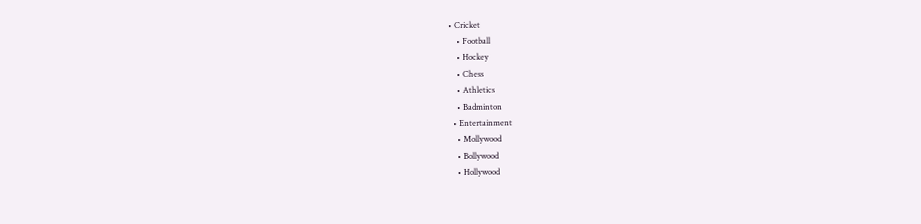• Cricket
    • Football
    • Hockey
    • Chess
    • Athletics
    • Badminton
  • Entertainment
    • Mollywood
    • Bollywood
    • Hollywood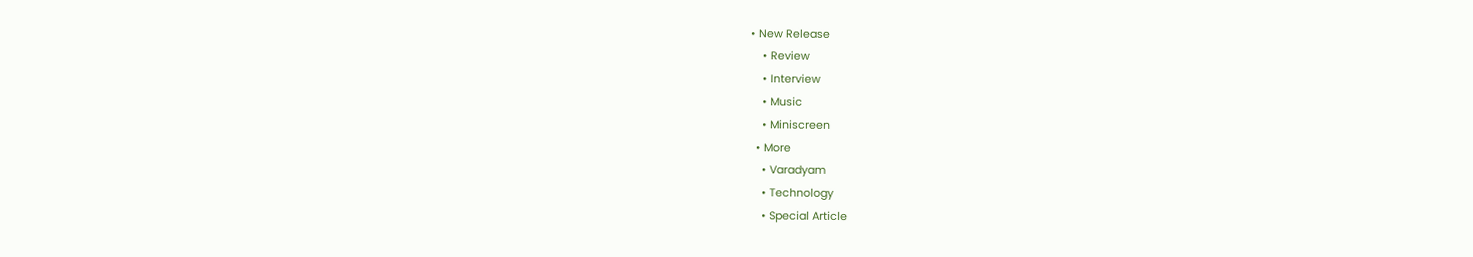• New Release
    • Review
    • Interview
    • Music
    • Miniscreen
  • More
    • Varadyam
    • Technology
    • Special Article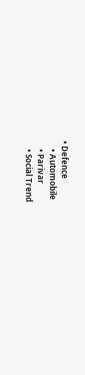• Defence
    • Automobile
    • Parivar
    • Social Trend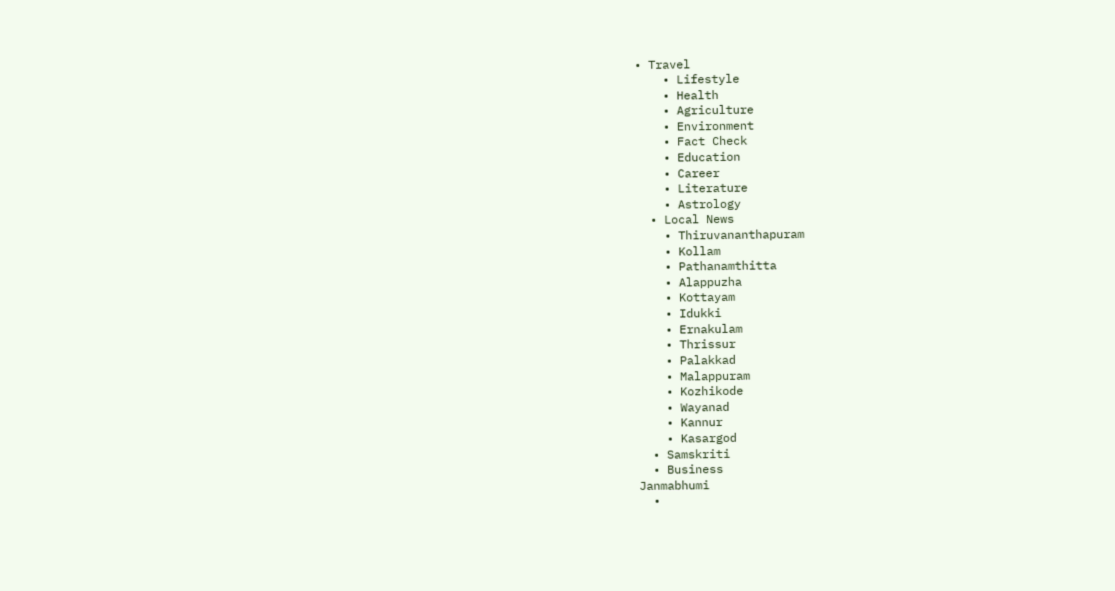• Travel
    • Lifestyle
    • Health
    • Agriculture
    • Environment
    • Fact Check
    • Education
    • Career
    • Literature
    • Astrology
  • Local News
    • Thiruvananthapuram
    • Kollam
    • Pathanamthitta
    • Alappuzha
    • Kottayam
    • Idukki
    • Ernakulam
    • Thrissur
    • Palakkad
    • Malappuram
    • Kozhikode
    • Wayanad
    • Kannur
    • Kasargod
  • Samskriti
  • Business
Janmabhumi
  •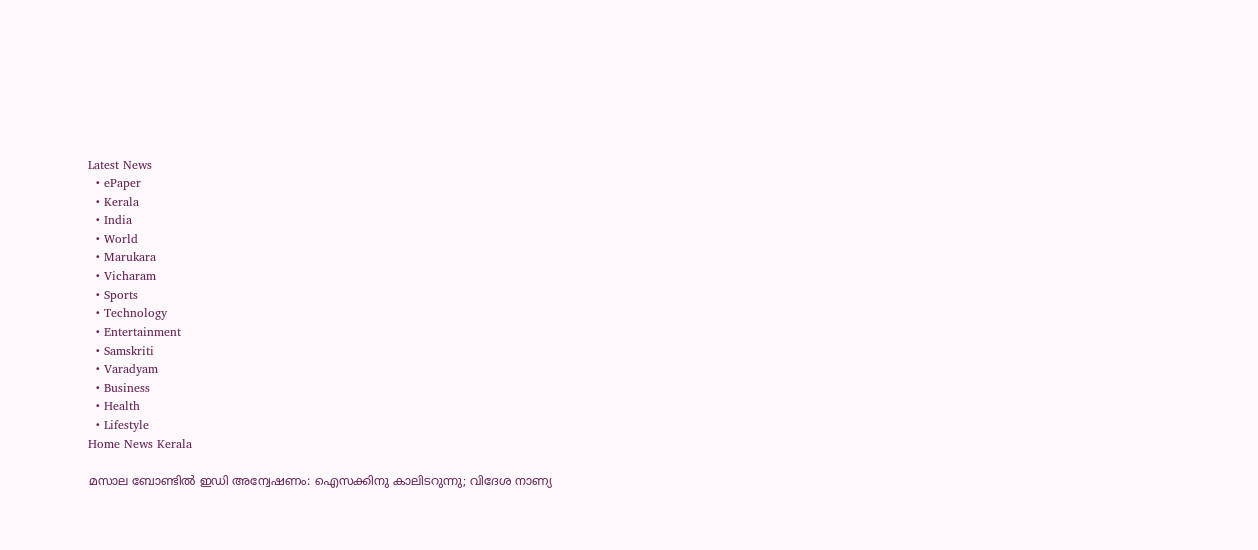Latest News
  • ePaper
  • Kerala
  • India
  • World
  • Marukara
  • Vicharam
  • Sports
  • Technology
  • Entertainment
  • Samskriti
  • Varadyam
  • Business
  • Health
  • Lifestyle
Home News Kerala

മസാല ബോണ്ടില്‍ ഇഡി അന്വേഷണം: ഐസക്കിനു കാലിടറുന്നു; വിദേശ നാണ്യ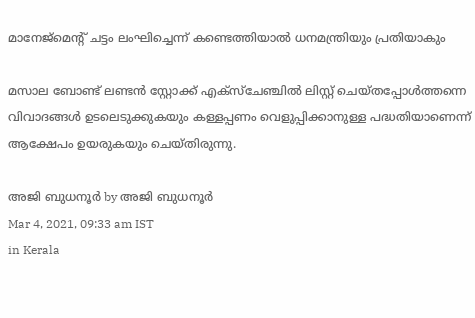മാനേജ്‌മെന്റ് ചട്ടം ലംഘിച്ചെന്ന് കണ്ടെത്തിയാല്‍ ധനമന്ത്രിയും പ്രതിയാകും

മസാല ബോണ്ട് ലണ്ടന്‍ സ്റ്റോക്ക് എക്‌സ്‌ചേഞ്ചില്‍ ലിസ്റ്റ് ചെയ്തപ്പോള്‍ത്തന്നെ വിവാദങ്ങള്‍ ഉടലെടുക്കുകയും കള്ളപ്പണം വെളുപ്പിക്കാനുള്ള പദ്ധതിയാണെന്ന് ആക്ഷേപം ഉയരുകയും ചെയ്തിരുന്നു.

അജി ബുധനൂര്‍ by അജി ബുധനൂര്‍
Mar 4, 2021, 09:33 am IST
in Kerala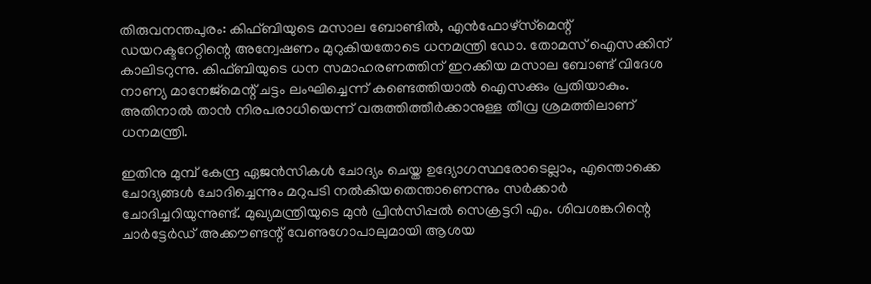തിരുവനന്തപുരം: കിഫ്ബിയുടെ മസാല ബോണ്ടില്‍, എന്‍ഫോഴ്‌സ്‌മെന്റ് ഡയറക്ടറേറ്റിന്റെ അന്വേഷണം മുറുകിയതോടെ ധനമന്ത്രി ഡോ. തോമസ് ഐസക്കിന് കാലിടറുന്നു. കിഫ്ബിയുടെ ധന സമാഹരണത്തിന് ഇറക്കിയ മസാല ബോണ്ട് വിദേശ നാണ്യ മാനേജ്‌മെന്റ് ചട്ടം ലംഘിച്ചെന്ന് കണ്ടെത്തിയാല്‍ ഐസക്കും പ്രതിയാകും. അതിനാല്‍ താന്‍ നിരപരാധിയെന്ന് വരുത്തിത്തീര്‍ക്കാനുള്ള തീവ്ര ശ്രമത്തിലാണ് ധനമന്ത്രി.

ഇതിനു മുമ്പ് കേന്ദ്ര ഏജന്‍സികള്‍ ചോദ്യം ചെയ്ത ഉദ്യോഗസ്ഥരോടെല്ലാം, എന്തൊക്കെ ചോദ്യങ്ങള്‍ ചോദിച്ചെന്നും മറുപടി നല്‍കിയതെന്താണെന്നും സര്‍ക്കാര്‍  ചോദിച്ചറിയുന്നുണ്ട്. മുഖ്യമന്ത്രിയുടെ മുന്‍ പ്രിന്‍സിപ്പല്‍ സെക്രട്ടറി എം. ശിവശങ്കറിന്റെ ചാര്‍ട്ടേര്‍ഡ് അക്കൗണ്ടന്റ് വേണുഗോപാലുമായി ആശയ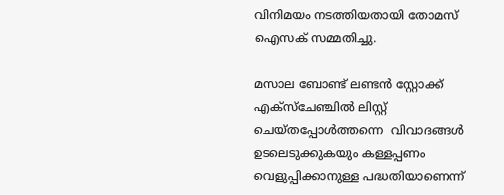വിനിമയം നടത്തിയതായി തോമസ് ഐസക് സമ്മതിച്ചു.

മസാല ബോണ്ട് ലണ്ടന്‍ സ്റ്റോക്ക് എക്‌സ്‌ചേഞ്ചില്‍ ലിസ്റ്റ് ചെയ്തപ്പോള്‍ത്തന്നെ  വിവാദങ്ങള്‍ ഉടലെടുക്കുകയും കള്ളപ്പണം വെളുപ്പിക്കാനുള്ള പദ്ധതിയാണെന്ന്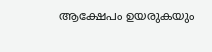ആക്ഷേപം ഉയരുകയും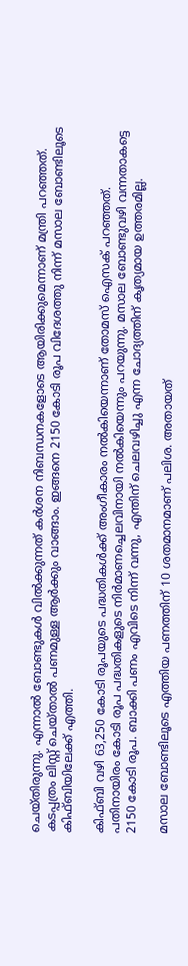ചെയ്തിരുന്നു. എന്നാല്‍ ബോണ്ടുകള്‍ വില്‍ക്കുന്നത് കര്‍ശന നിബന്ധനകളോടെ ആയിരിക്കുമെന്നാണ് മന്ത്രി പറഞ്ഞത്. കടപ്പത്രം ലിസ്റ്റ് ചെയ്താല്‍ പണമുള്ള ആര്‍ക്കും വാങ്ങാം. ഇങ്ങനെ 2150 കോടി രൂപ വിദേശത്തു നിന്ന് മസാല ബോണ്ടിലൂടെ കിഫ്ബിയിലേക്ക് എത്തി.

കിഫ്ബി വഴി 63,250 കോടി രൂപയുടെ പദ്ധതികള്‍ക്ക് അംഗീകാരം നല്‍കിയെന്നാണ് തോമസ് ഐസക് പറഞ്ഞത്.  പതിനായിരം കോടി രൂപ പദ്ധതികളുടെ നിര്‍മാണച്ചെലവിനായി നല്‍കിയെന്നും പറയുന്നു. മസാല ബോണ്ടുവഴി വന്നതാകട്ടെ 2150 കോടി രൂപ. ബാക്കി പണം എവിടെ നിന്ന് വന്നു, എന്തിന് ചെലവഴിച്ചു എന്ന ചോദ്യത്തിന് കൃത്യമായ ഉത്തരമില്ല.

മസാല ബോണ്ടിലൂടെ എത്തിയ പണത്തിന് 10 ശതമാനമാണ് പലിശ. അതായത്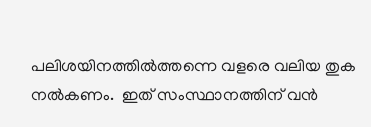പലിശയിനത്തില്‍ത്തന്നെ വളരെ വലിയ തുക നല്‍കണം.  ഇത് സംസ്ഥാനത്തിന് വന്‍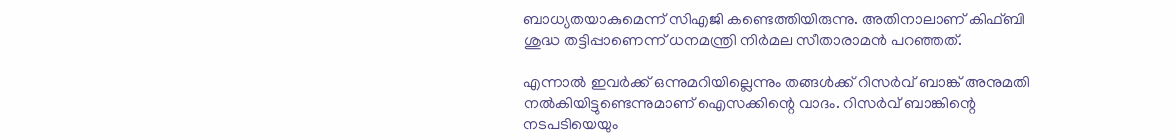ബാധ്യതയാകുമെന്ന് സിഎജി കണ്ടെത്തിയിരുന്നു. അതിനാലാണ് കിഫ്ബി ശുദ്ധ തട്ടിപ്പാണെന്ന് ധനമന്ത്രി നിര്‍മല സീതാരാമന്‍ പറഞ്ഞത്.

എന്നാല്‍ ഇവര്‍ക്ക് ഒന്നുമറിയില്ലെന്നും തങ്ങള്‍ക്ക് റിസര്‍വ് ബാങ്ക് അനുമതി നല്‍കിയിട്ടുണ്ടെന്നുമാണ് ഐസക്കിന്റെ വാദം. റിസര്‍വ് ബാങ്കിന്റെ നടപടിയെയും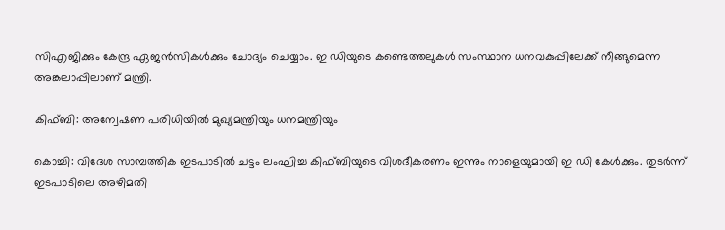സിഎജിക്കും കേന്ദ്ര ഏജന്‍സികള്‍ക്കും ചോദ്യം ചെയ്യാം. ഇ ഡിയുടെ കണ്ടെത്തലുകള്‍ സംസ്ഥാന ധനവകുപ്പിലേക്ക് നീങ്ങുമെന്ന അങ്കലാപ്പിലാണ് മന്ത്രി.

കിഫ്ബി: അന്വേഷണ പരിധിയില്‍ മുഖ്യമന്ത്രിയും ധനമന്ത്രിയും

കൊച്ചി: വിദേശ സാമ്പത്തിക ഇടപാടില്‍ ചട്ടം ലംഘിച്ച കിഫ്ബിയുടെ വിശദീകരണം ഇന്നും നാളെയുമായി ഇ ഡി കേള്‍ക്കും. തുടര്‍ന്ന് ഇടപാടിലെ അഴിമതി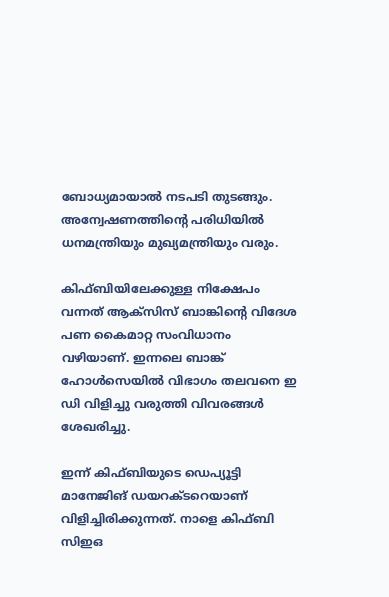ബോധ്യമായാല്‍ നടപടി തുടങ്ങും. അന്വേഷണത്തിന്റെ പരിധിയില്‍ ധനമന്ത്രിയും മുഖ്യമന്ത്രിയും വരും.

കിഫ്ബിയിലേക്കുള്ള നിക്ഷേപം വന്നത് ആക്‌സിസ് ബാങ്കിന്റെ വിദേശ പണ കൈമാറ്റ സംവിധാനം വഴിയാണ്. ഇന്നലെ ബാങ്ക് ഹോള്‍സെയില്‍ വിഭാഗം തലവനെ ഇ ഡി വിളിച്ചു വരുത്തി വിവരങ്ങള്‍ ശേഖരിച്ചു.

ഇന്ന് കിഫ്ബിയുടെ ഡെപ്യൂട്ടി മാനേജിങ് ഡയറക്ടറെയാണ് വിളിച്ചിരിക്കുന്നത്. നാളെ കിഫ്ബി സിഇഒ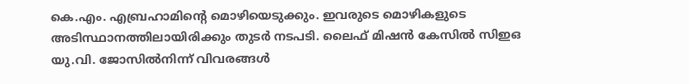കെ.എം. എബ്രഹാമിന്റെ മൊഴിയെടുക്കും. ഇവരുടെ മൊഴികളുടെ അടിസ്ഥാനത്തിലായിരിക്കും തുടര്‍ നടപടി. ലൈഫ് മിഷന്‍ കേസില്‍ സിഇഒ യു.വി. ജോസില്‍നിന്ന് വിവരങ്ങള്‍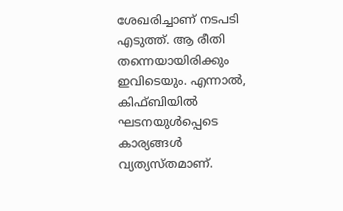ശേഖരിച്ചാണ് നടപടി എടുത്ത്. ആ രീതി തന്നെയായിരിക്കും ഇവിടെയും. എന്നാല്‍, കിഫ്ബിയില്‍ ഘടനയുള്‍പ്പെടെ കാര്യങ്ങള്‍ വ്യത്യസ്തമാണ്.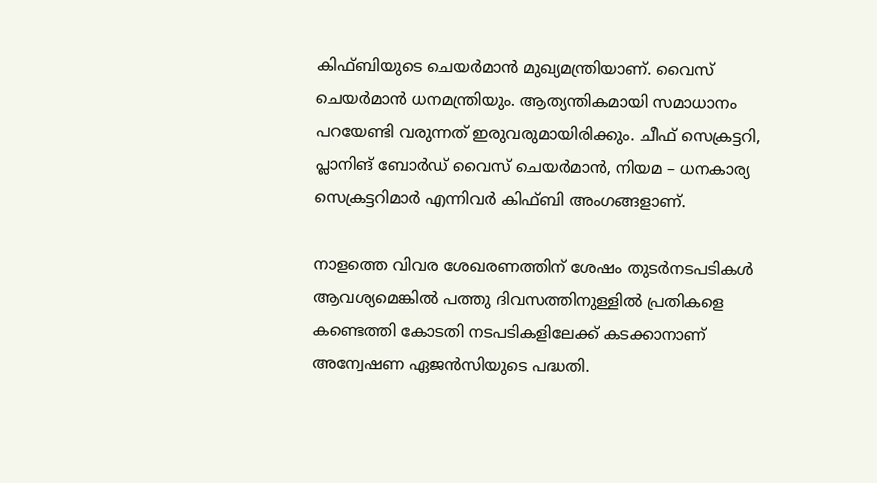കിഫ്ബിയുടെ ചെയര്‍മാന്‍ മുഖ്യമന്ത്രിയാണ്. വൈസ് ചെയര്‍മാന്‍ ധനമന്ത്രിയും. ആത്യന്തികമായി സമാധാനം പറയേണ്ടി വരുന്നത് ഇരുവരുമായിരിക്കും. ചീഫ് സെക്രട്ടറി, പ്ലാനിങ് ബോര്‍ഡ് വൈസ് ചെയര്‍മാന്‍, നിയമ – ധനകാര്യ സെക്രട്ടറിമാര്‍ എന്നിവര്‍ കിഫ്ബി അംഗങ്ങളാണ്.

നാളത്തെ വിവര ശേഖരണത്തിന് ശേഷം തുടര്‍നടപടികള്‍ ആവശ്യമെങ്കില്‍ പത്തു ദിവസത്തിനുള്ളില്‍ പ്രതികളെ  കണ്ടെത്തി കോടതി നടപടികളിലേക്ക് കടക്കാനാണ് അന്വേഷണ ഏജന്‍സിയുടെ പദ്ധതി.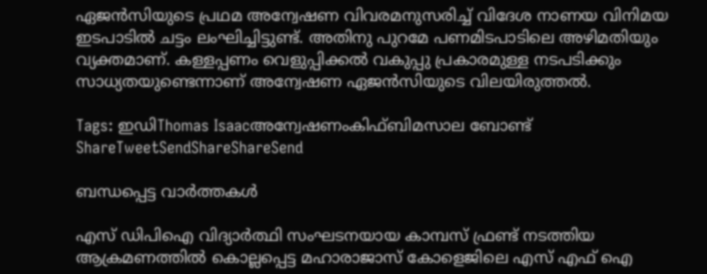ഏജന്‍സിയുടെ പ്രഥമ അന്വേഷണ വിവരമനുസരിച്ച് വിദേശ നാണയ വിനിമയ ഇടപാടില്‍ ചട്ടം ലംഘിച്ചിട്ടുണ്ട്. അതിനു പുറമേ പണമിടപാടിലെ അഴിമതിയും വ്യക്തമാണ്. കള്ളപ്പണം വെളുപ്പിക്കല്‍ വകുപ്പു പ്രകാരമുള്ള നടപടിക്കും സാധ്യതയുണ്ടെന്നാണ് അന്വേഷണ ഏജന്‍സിയുടെ വിലയിരുത്തല്‍.

Tags: ഇഡിThomas Isaacഅന്വേഷണംകിഫ്ബിമസാല ബോണ്ട്
ShareTweetSendShareShareSend

ബന്ധപ്പെട്ട വാര്‍ത്തകള്‍

എസ് ഡിപിഐ വിദ്യാര്‍ത്ഥി സംഘടനയായ കാമ്പസ് ഫ്രണ്ട് നടത്തിയ ആക്രമണത്തില്‍ കൊല്ലപ്പെട്ട മഹാരാജാസ് കോളെജിലെ എസ് എഫ് ഐ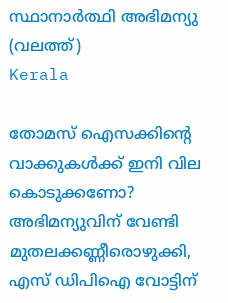സ്ഥാനാര്‍ത്ഥി അഭിമന്യു (വലത്ത്)
Kerala

തോമസ് ഐസക്കിന്റെ വാക്കുകള്‍ക്ക് ഇനി വില കൊടുക്കണോ? അഭിമന്യുവിന് വേണ്ടി മുതലക്കണ്ണീരൊഴുക്കി, എസ് ഡിപിഐ വോട്ടിന്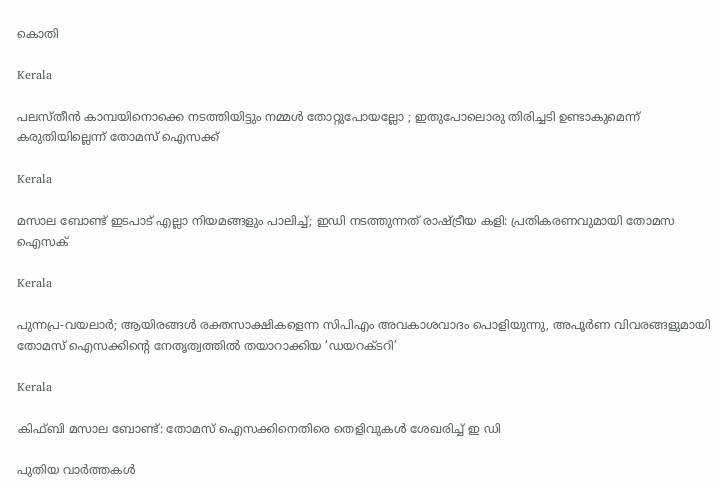കൊതി

Kerala

പലസ്തീൻ കാമ്പയിനൊക്കെ നടത്തിയിട്ടും നമ്മൾ തോറ്റുപോയല്ലോ ; ഇതുപോലൊരു തിരിച്ചടി ഉണ്ടാകുമെന്ന് കരുതിയില്ലെന്ന് തോമസ് ഐസക്ക്

Kerala

മസാല ബോണ്ട് ഇടപാട് എല്ലാ നിയമങ്ങളും പാലിച്ച്; ഇഡി നടത്തുന്നത് രാഷ്‌ട്രീയ കളി: പ്രതികരണവുമായി തോമസ ഐസക്

Kerala

പുന്നപ്ര-വയലാര്‍; ആയിരങ്ങള്‍ രക്തസാക്ഷികളെന്ന സിപിഎം അവകാശവാദം പൊളിയുന്നു, അപൂര്‍ണ വിവരങ്ങളുമായി തോമസ് ഐസക്കിന്റെ നേതൃത്വത്തില്‍ തയാറാക്കിയ ‘ഡയറക്ടറി’

Kerala

കിഫ്ബി മസാല ബോണ്ട്: തോമസ് ഐസക്കിനെതിരെ തെളിവുകള്‍ ശേഖരിച്ച് ഇ ഡി

പുതിയ വാര്‍ത്തകള്‍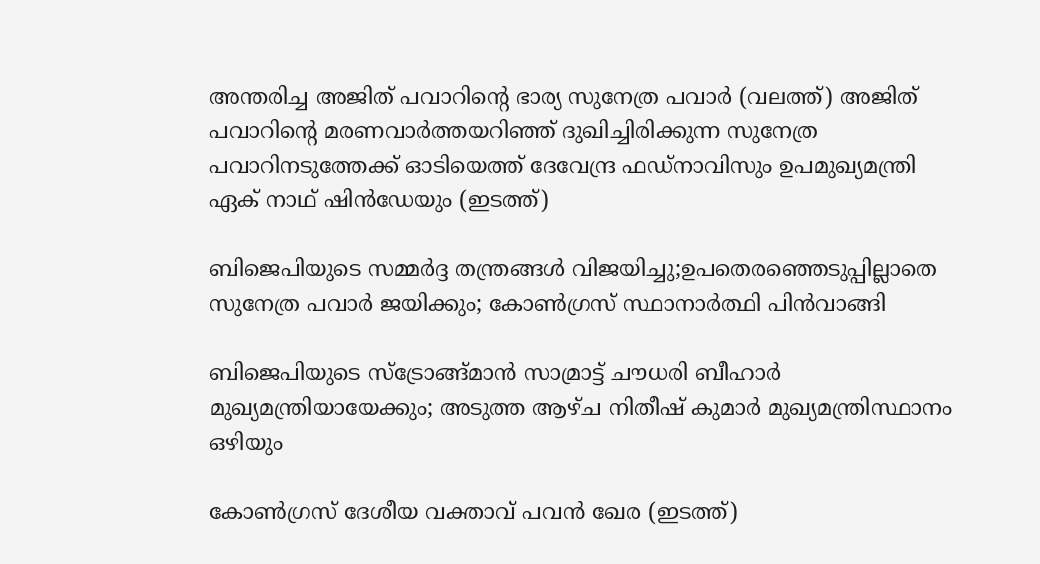അന്തരിച്ച അജിത് പവാറിന്‍റെ ഭാര്യ സുനേത്ര പവാര്‍ (വലത്ത്) അജിത് പവാറിന്‍റെ മരണവാര്‍ത്തയറിഞ്ഞ് ദുഖിച്ചിരിക്കുന്ന സുനേത്ര പവാറിനടുത്തേക്ക് ഓടിയെത്ത് ദേവേന്ദ്ര ഫഡ്നാവിസും ഉപമുഖ്യമന്ത്രി ഏക് നാഥ് ഷിന്‍ഡേയും (ഇടത്ത്)

ബിജെപിയുടെ സമ്മര്‍ദ്ദ തന്ത്രങ്ങള്‍ വിജയിച്ചു;ഉപതെരഞ്ഞെടുപ്പില്ലാതെ സുനേത്ര പവാര്‍ ജയിക്കും; കോണ്‍ഗ്രസ് സ്ഥാനാര്‍ത്ഥി പിന്‍വാങ്ങി

ബിജെപിയുടെ സ്ട്രോങ്ങ്മാന്‍ സാമ്രാട്ട് ചൗധരി ബീഹാര്‍ മുഖ്യമന്ത്രിയായേക്കും; അടുത്ത ആഴ്ച നിതീഷ് കുമാര്‍ മുഖ്യമന്ത്രിസ്ഥാനം ഒഴിയും

കോണ്‍ഗ്രസ് ദേശീയ വക്താവ് പവന്‍ ഖേര (ഇടത്ത്)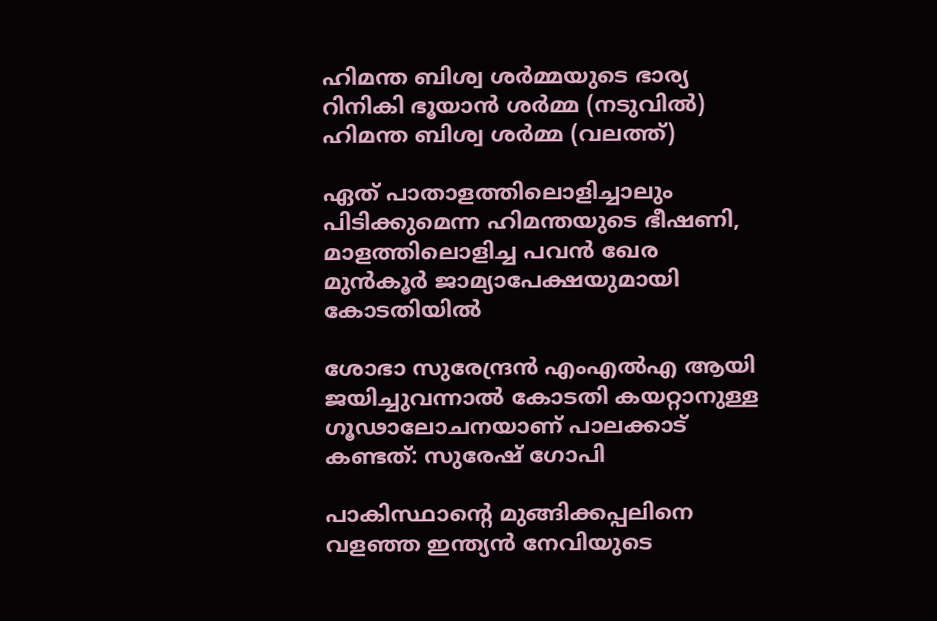ഹിമന്ത ബിശ്വ ശര്‍മ്മയുടെ ഭാര്യ റിനികി ഭൂയാന്‍ ശര്‍മ്മ (നടുവില്‍) ഹിമന്ത ബിശ്വ ശര്‍മ്മ (വലത്ത്)

ഏത് പാതാളത്തിലൊളിച്ചാലും പിടിക്കുമെന്ന ഹിമന്തയുടെ ഭീഷണി, മാളത്തിലൊളിച്ച പവന്‍ ഖേര മുന്‍കൂര്‍ ജാമ്യാപേക്ഷയുമായി കോടതിയില്‍

ശോഭാ സുരേന്ദ്രന്‍ എംഎല്‍എ ആയി ജയിച്ചുവന്നാല്‍ കോടതി കയറ്റാനുള്ള ഗൂഢാലോചനയാണ് പാലക്കാട് കണ്ടത്: സുരേഷ് ഗോപി

പാകിസ്ഥാന്‍റെ മുങ്ങിക്കപ്പലിനെ വളഞ്ഞ ഇന്ത്യന്‍ നേവിയുടെ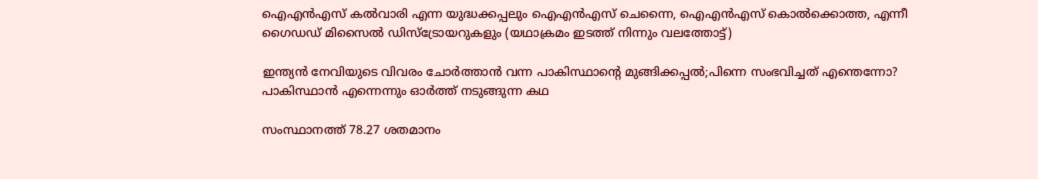ഐഎന്‍എസ് കല്‍വാരി എന്ന യുദ്ധക്കപ്പലും ഐഎന്‍എസ് ചെന്നൈ, ഐഎന്‍എസ് കൊല്‍ക്കൊത്ത, എന്നീ ഗൈഡഡ് മിസൈല്‍ ഡിസ്ട്രോയറുകളും (യഥാക്രമം ഇടത്ത് നിന്നും വലത്തോട്ട്)

ഇന്ത്യന്‍ നേവിയുടെ വിവരം ചോര്‍ത്താന്‍ വന്ന പാകിസ്ഥാന്റെ മുങ്ങിക്കപ്പല്‍;പിന്നെ സംഭവിച്ചത് എന്തെന്നോ? പാകിസ്ഥാന്‍ എന്നെന്നും ഓര്‍ത്ത് നടുങ്ങുന്ന കഥ

സംസ്ഥാനത്ത് 78.27 ശതമാനം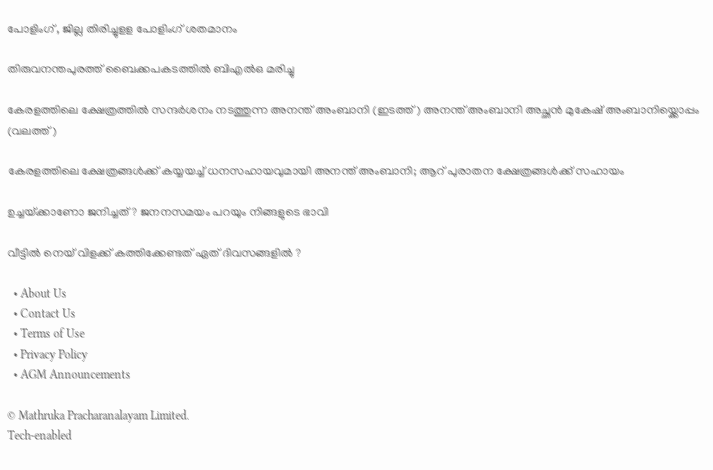പോളിംഗ് , ജില്ല തിരിച്ചുളള പോളിംഗ് ശതമാനം

തിരുവനന്തപുരത്ത് ബൈക്കപകടത്തില്‍ ബിഎല്‍ഒ മരിച്ചു

കേരളത്തിലെ ക്ഷേത്രത്തില്‍ സന്ദര്‍ശനം നടത്തുന്ന അനന്ത് അംബാനി (ഇടത്ത്) അനന്ത് അംബാനി അച്ഛന്‍ മുകേഷ് അംബാനിയ്ക്കൊപ്പം (വലത്ത്)

കേരളത്തിലെ ക്ഷേത്രങ്ങള്‍ക്ക് കയ്യയച്ച് ധനസഹായവുമായി അനന്ത് അംബാനി; ആറ് പുരാതന ക്ഷേത്രങ്ങൾക്ക് സഹായം

ഉച്ചയ്‌ക്കാണോ ജനിച്ചത് ? ജനനസമയം പറയും നിങ്ങളുടെ ഭാവി

വീട്ടിൽ നെയ് വിളക്ക് കത്തിക്കേണ്ടത് ഏത് ദിവസങ്ങളിൽ ?

  • About Us
  • Contact Us
  • Terms of Use
  • Privacy Policy
  • AGM Announcements

© Mathruka Pracharanalayam Limited.
Tech-enabled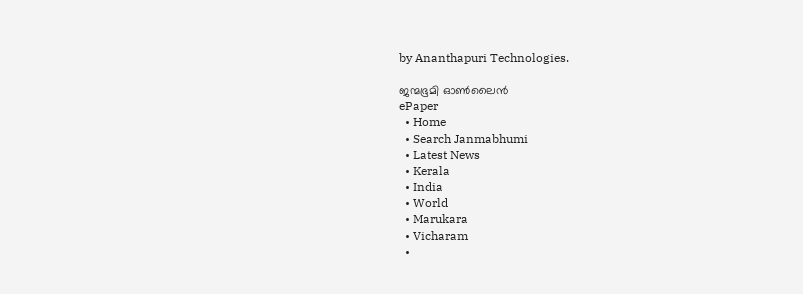by Ananthapuri Technologies.

ജന്മഭൂമി ഓണ്‍ലൈന്‍
ePaper
  • Home
  • Search Janmabhumi
  • Latest News
  • Kerala
  • India
  • World
  • Marukara
  • Vicharam
  •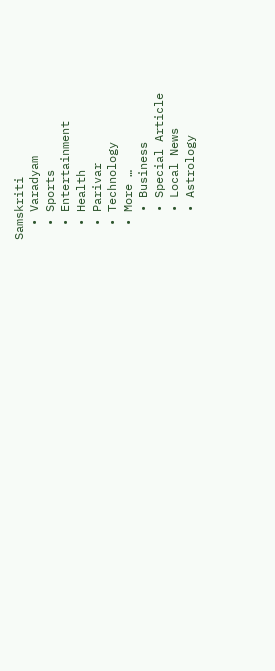Samskriti
  • Varadyam
  • Sports
  • Entertainment
  • Health
  • Parivar
  • Technology
  • More …
    • Business
    • Special Article
    • Local News
    • Astrology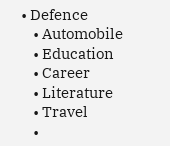• Defence
    • Automobile
    • Education
    • Career
    • Literature
    • Travel
    •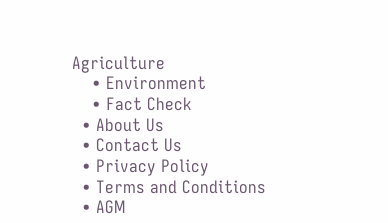Agriculture
    • Environment
    • Fact Check
  • About Us
  • Contact Us
  • Privacy Policy
  • Terms and Conditions
  • AGM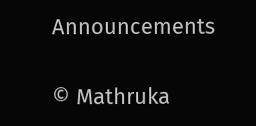Announcements

© Mathruka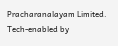Pracharanalayam Limited.
Tech-enabled by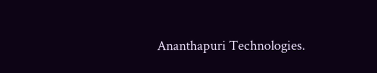Ananthapuri Technologies.